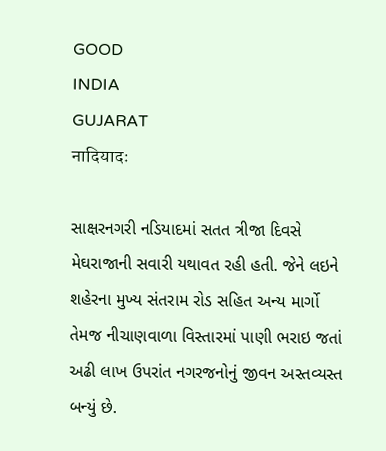GOOD
INDIA
GUJARAT
नादियादः

સાક્ષરનગરી નડિયાદમાં સતત ત્રીજા દિવસે મેઘરાજાની સવારી યથાવત રહી હતી. જેને લઇને શહેરના મુખ્ય સંતરામ રોડ સહિત અન્ય માર્ગો તેમજ નીચાણવાળા વિસ્તારમાં પાણી ભરાઇ જતાં અઢી લાખ ઉપરાંત નગરજનોનું જીવન અસ્તવ્યસ્ત બન્યું છે.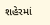શહેરમાં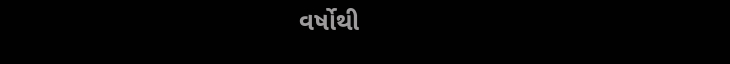વર્ષોથી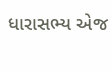ધારાસભ્ય એજ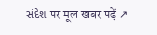સંદેશ पर मूल खबर पढ़ें ↗